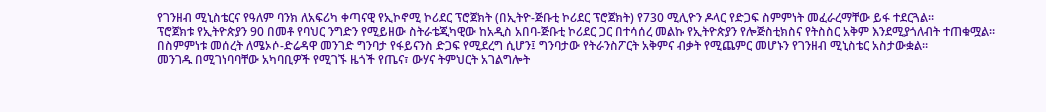የገንዘብ ሚኒስቴርና የዓለም ባንክ ለአፍሪካ ቀጣናዊ የኢኮኖሚ ኮሪደር ፕሮጀክት (በኢትዮ-ጅቡቲ ኮሪደር ፕሮጀክት) የ730 ሚሊዮን ዶላር የድጋፍ ስምምነት መፈራረማቸው ይፋ ተደርጓል።
ፕሮጀክቱ የኢትዮጵያን 90 በመቶ የባህር ንግድን የሚይዘው ስትራቴጂካዊው ከአዲስ አበባ-ጅቡቲ ኮሪደር ጋር በተሳሰረ መልኩ የኢትዮጵያን የሎጅስቲክስና የትስስር አቅም እንደሚያጎለብት ተጠቁሟል።
በስምምነቱ መሰረት ለሜኦሶ-ድሬዳዋ መንገድ ግንባታ የፋይናንስ ድጋፍ የሚደረግ ሲሆን፤ ግንባታው የትራንስፖርት አቅምና ብቃት የሚጨምር መሆኑን የገንዘብ ሚኒስቴር አስታውቋል።
መንገዱ በሚገነባባቸው አካባቢዎች የሚገኙ ዜጎች የጤና፣ ውሃና ትምህርት አገልግሎት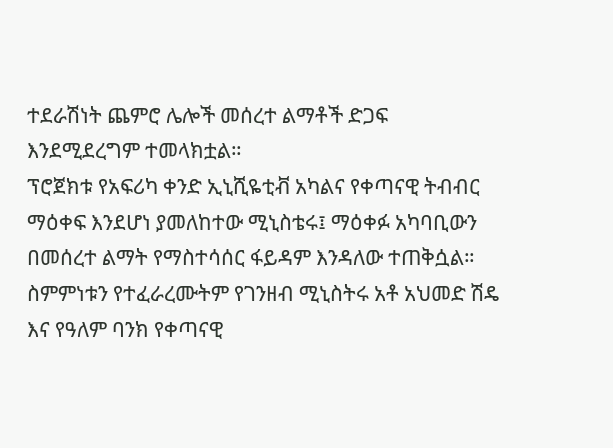ተደራሽነት ጨምሮ ሌሎች መሰረተ ልማቶች ድጋፍ እንደሚደረግም ተመላክቷል።
ፕሮጀክቱ የአፍሪካ ቀንድ ኢኒሺዬቲቭ አካልና የቀጣናዊ ትብብር ማዕቀፍ እንደሆነ ያመለከተው ሚኒስቴሩ፤ ማዕቀፉ አካባቢውን በመሰረተ ልማት የማስተሳሰር ፋይዳም እንዳለው ተጠቅሷል።
ስምምነቱን የተፈራረሙትም የገንዘብ ሚኒስትሩ አቶ አህመድ ሽዴ እና የዓለም ባንክ የቀጣናዊ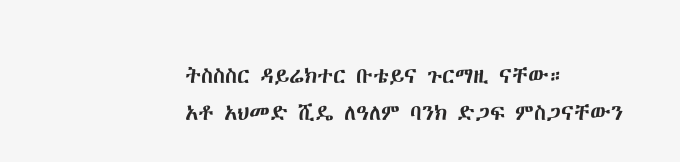ትስስስር ዳይሬክተር ቡቴይና ጉርማዚ ናቸው።
አቶ አህመድ ሺዴ ለዓለም ባንክ ድጋፍ ምስጋናቸውን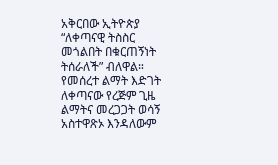አቅርበው ኢትዮጵያ “ለቀጣናዊ ትስስር መጎልበት በቁርጠኝነት ትሰራለች” ብለዋል።
የመሰረተ ልማት እድገት ለቀጣናው የረጅም ጊዜ ልማትና መረጋጋት ወሳኝ አስተዋጽኦ እንዳለውም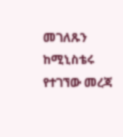መገለጹን ከሚኒስቴሩ የተገኘው መረጃ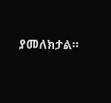ያመለክታል።